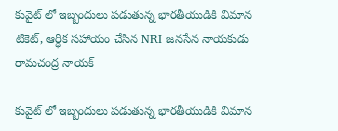కువైట్ లో ఇబ్బందులు పడుతున్న భారతీయుడికి విమాన టికెట్, ఆర్ధిక సహాయం చేసిన NRI జనసేన నాయకుడు రామచంద్ర నాయక్

కువైట్ లో ఇబ్బందులు పడుతున్న భారతీయుడికి విమాన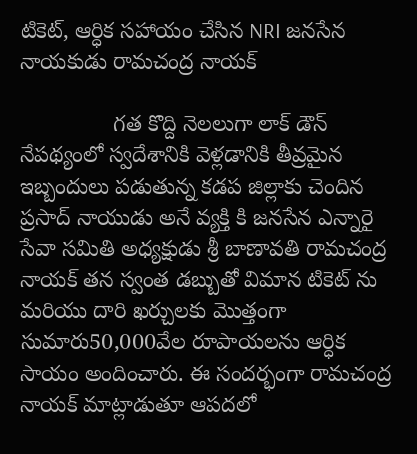టికెట్, ఆర్ధిక సహాయం చేసిన NRI జనసేన నాయకుడు రామచంద్ర నాయక్

               గత కొద్ది నెలలుగా లాక్ డౌన్ నేపథ్యంలో స్వదేశానికి వెళ్లడానికి తీవ్రమైన ఇబ్బందులు పడుతున్న కడప‌ జిల్లాకు చెందిన ప్రసాద్ నాయుడు అనే వ్యక్తి కి జనసేన ఎన్నారై సేవా సమితి అధ్యక్షుడు శ్రీ బాణావతి రామచంద్ర నాయక్ తన స్వంత డబ్బుతో విమాన టికెట్ ను మరియు దారి ఖర్చులకు మొత్తంగా సుమారు50,000వేల రూపాయలను ఆర్ధిక సాయం అందించారు. ఈ సందర్భంగా రామచంద్ర నాయక్ మాట్లాడుతూ ఆపదలో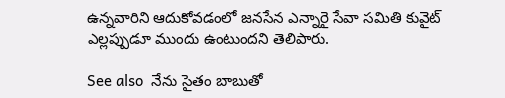ఉన్నవారిని ఆదుకోవడంలో జనసేన ఎన్నారై సేవా సమితి కువైట్ ఎల్లప్పుడూ ముందు ఉంటుందని తెలిపారు.

See also  నేను సైతం బాబుతో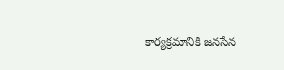కార్యక్రమానికి జనసేన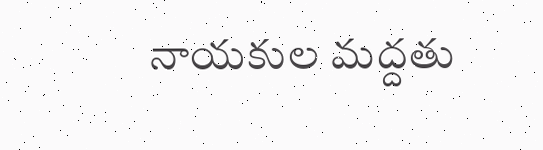నాయకుల మద్దతు